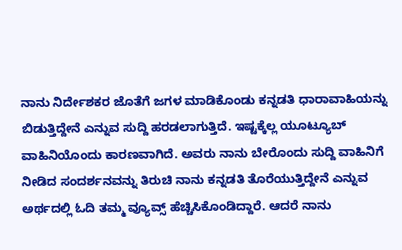ನಾನು ನಿರ್ದೇಶಕರ ಜೊತೆಗೆ ಜಗಳ ಮಾಡಿಕೊಂಡು ಕನ್ನಡತಿ ಧಾರಾವಾಹಿಯನ್ನು ಬಿಡುತ್ತಿದ್ದೇನೆ ಎನ್ನುವ ಸುದ್ದಿ ಹರಡಲಾಗುತ್ತಿದೆ. ಇಷ್ಟಕ್ಕೆಲ್ಲ ಯೂಟ್ಯೂಬ್ ವಾಹಿನಿಯೊಂದು ಕಾರಣವಾಗಿದೆ. ಅವರು ನಾನು ಬೇರೊಂದು ಸುದ್ದಿ ವಾಹಿನಿಗೆ ನೀಡಿದ ಸಂದರ್ಶನವನ್ನು ತಿರುಚಿ ನಾನು ಕನ್ನಡತಿ ತೊರೆಯುತ್ತಿದ್ದೇನೆ ಎನ್ನುವ ಅರ್ಥದಲ್ಲಿ ಓದಿ ತಮ್ಮ ವ್ಯೂವ್ಸ್ ಹೆಚ್ಚಿಸಿಕೊಂಡಿದ್ದಾರೆ. ಆದರೆ ನಾನು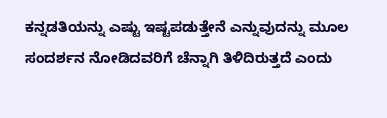ಕನ್ನಡತಿಯನ್ನು ಎಷ್ಟು ಇಷ್ಟಪಡುತ್ತೇನೆ ಎನ್ನುವುದನ್ನು ಮೂಲ ಸಂದರ್ಶನ ನೋಡಿದವರಿಗೆ ಚೆನ್ನಾಗಿ ತಿಳಿದಿರುತ್ತದೆ ಎಂದು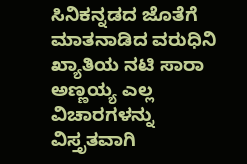ಸಿನಿಕನ್ನಡದ ಜೊತೆಗೆ ಮಾತನಾಡಿದ ವರುಧಿನಿ ಖ್ಯಾತಿಯ ನಟಿ ಸಾರಾ ಅಣ್ಣಯ್ಯ ಎಲ್ಲ ವಿಚಾರಗಳನ್ನು ವಿಸ್ತೃತವಾಗಿ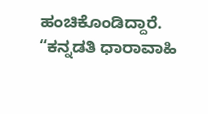ಹಂಚಿಕೊಂಡಿದ್ದಾರೆ.
“ಕನ್ನಡತಿ ಧಾರಾವಾಹಿ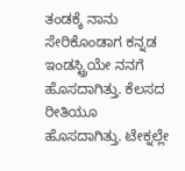ತಂಡಕ್ಕೆ ನಾನು ಸೇರಿಕೊಂಡಾಗ ಕನ್ನಡ ಇಂಡಸ್ಟ್ರಿಯೇ ನನಗೆ ಹೊಸದಾಗಿತ್ತು. ಕೆಲಸದ ರೀತಿಯೂ ಹೊಸದಾಗಿತ್ತು. ಟೇಕ್ನಲ್ಲೇ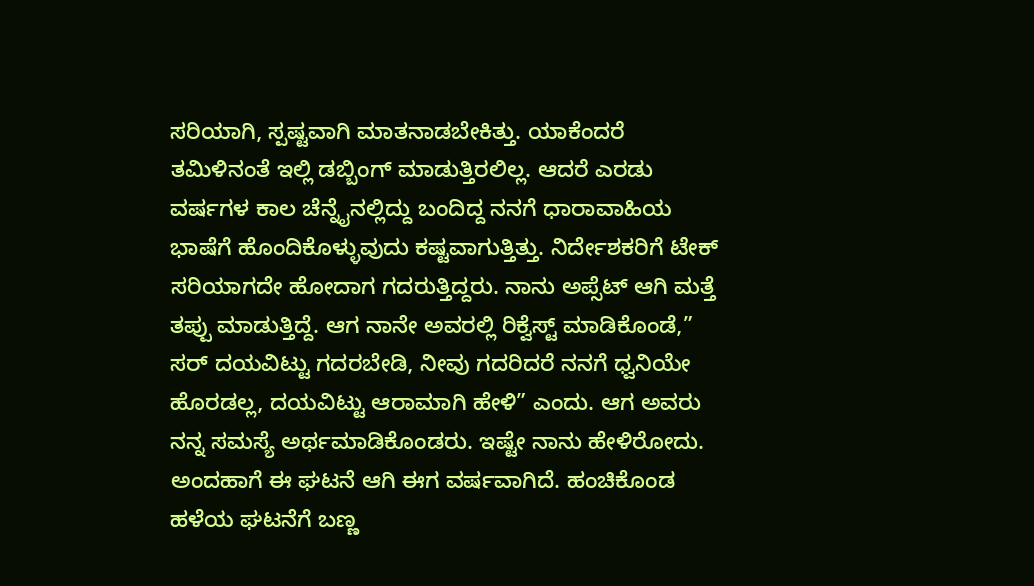ಸರಿಯಾಗಿ, ಸ್ಪಷ್ಟವಾಗಿ ಮಾತನಾಡಬೇಕಿತ್ತು. ಯಾಕೆಂದರೆ ತಮಿಳಿನಂತೆ ಇಲ್ಲಿ ಡಬ್ಬಿಂಗ್ ಮಾಡುತ್ತಿರಲಿಲ್ಲ. ಆದರೆ ಎರಡು ವರ್ಷಗಳ ಕಾಲ ಚೆನ್ನೈನಲ್ಲಿದ್ದು ಬಂದಿದ್ದ ನನಗೆ ಧಾರಾವಾಹಿಯ ಭಾಷೆಗೆ ಹೊಂದಿಕೊಳ್ಳುವುದು ಕಷ್ಟವಾಗುತ್ತಿತ್ತು. ನಿರ್ದೇಶಕರಿಗೆ ಟೇಕ್ ಸರಿಯಾಗದೇ ಹೋದಾಗ ಗದರುತ್ತಿದ್ದರು. ನಾನು ಅಪ್ಸೆಟ್ ಆಗಿ ಮತ್ತೆ ತಪ್ಪು ಮಾಡುತ್ತಿದ್ದೆ. ಆಗ ನಾನೇ ಅವರಲ್ಲಿ ರಿಕ್ವೆಸ್ಟ್ ಮಾಡಿಕೊಂಡೆ,” ಸರ್ ದಯವಿಟ್ಟು ಗದರಬೇಡಿ, ನೀವು ಗದರಿದರೆ ನನಗೆ ಧ್ವನಿಯೇ ಹೊರಡಲ್ಲ, ದಯವಿಟ್ಟು ಆರಾಮಾಗಿ ಹೇಳಿ” ಎಂದು. ಆಗ ಅವರು ನನ್ನ ಸಮಸ್ಯೆ ಅರ್ಥಮಾಡಿಕೊಂಡರು. ಇಷ್ಟೇ ನಾನು ಹೇಳಿರೋದು. ಅಂದಹಾಗೆ ಈ ಘಟನೆ ಆಗಿ ಈಗ ವರ್ಷವಾಗಿದೆ. ಹಂಚಿಕೊಂಡ ಹಳೆಯ ಘಟನೆಗೆ ಬಣ್ಣ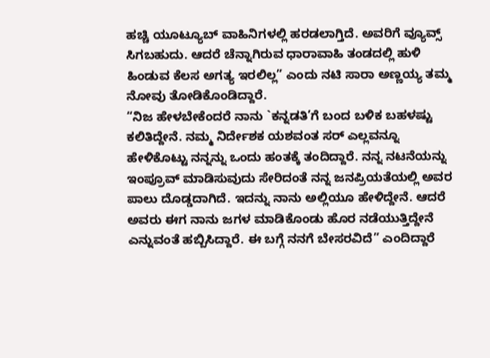ಹಚ್ಚಿ ಯೂಟ್ಯೂಬ್ ವಾಹಿನಿಗಳಲ್ಲಿ ಹರಡಲಾಗ್ತಿದೆ. ಅವರಿಗೆ ವ್ಯೂವ್ಸ್ ಸಿಗಬಹುದು. ಆದರೆ ಚೆನ್ನಾಗಿರುವ ಧಾರಾವಾಹಿ ತಂಡದಲ್ಲಿ ಹುಳಿ ಹಿಂಡುವ ಕೆಲಸ ಅಗತ್ಯ ಇರಲಿಲ್ಲ” ಎಂದು ನಟಿ ಸಾರಾ ಅಣ್ಣಯ್ಯ ತಮ್ಮ ನೋವು ತೋಡಿಕೊಂಡಿದ್ದಾರೆ.
“ನಿಜ ಹೇಳಬೇಕೆಂದರೆ ನಾನು `ಕನ್ನಡತಿ’ಗೆ ಬಂದ ಬಳಿಕ ಬಹಳಷ್ಟು ಕಲಿತಿದ್ದೇನೆ. ನಮ್ಮ ನಿರ್ದೇಶಕ ಯಶವಂತ ಸರ್ ಎಲ್ಲವನ್ನೂ ಹೇಳಿಕೊಟ್ಟು ನನ್ನನ್ನು ಒಂದು ಹಂತಕ್ಕೆ ತಂದಿದ್ದಾರೆ. ನನ್ನ ನಟನೆಯನ್ನು ಇಂಪ್ರೂವ್ ಮಾಡಿಸುವುದು ಸೇರಿದಂತೆ ನನ್ನ ಜನಪ್ರಿಯತೆಯಲ್ಲಿ ಅವರ ಪಾಲು ದೊಡ್ಡದಾಗಿದೆ. ಇದನ್ನು ನಾನು ಅಲ್ಲಿಯೂ ಹೇಳಿದ್ದೇನೆ. ಆದರೆ ಅವರು ಈಗ ನಾನು ಜಗಳ ಮಾಡಿಕೊಂಡು ಹೊರ ನಡೆಯುತ್ತಿದ್ದೇನೆ ಎನ್ನುವಂತೆ ಹಬ್ಬಿಸಿದ್ದಾರೆ. ಈ ಬಗ್ಗೆ ನನಗೆ ಬೇಸರವಿದೆ” ಎಂದಿದ್ದಾರೆ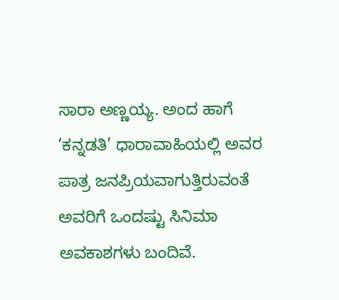ಸಾರಾ ಅಣ್ಣಯ್ಯ. ಅಂದ ಹಾಗೆ ‘ಕನ್ನಡತಿ’ ಧಾರಾವಾಹಿಯಲ್ಲಿ ಅವರ ಪಾತ್ರ ಜನಪ್ರಿಯವಾಗುತ್ತಿರುವಂತೆ ಅವರಿಗೆ ಒಂದಷ್ಟು ಸಿನಿಮಾ ಅವಕಾಶಗಳು ಬಂದಿವೆ.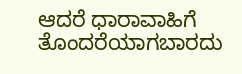ಆದರೆ ಧಾರಾವಾಹಿಗೆ ತೊಂದರೆಯಾಗಬಾರದು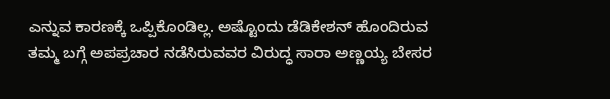ಎನ್ನುವ ಕಾರಣಕ್ಕೆ ಒಪ್ಪಿಕೊಂಡಿಲ್ಲ. ಅಷ್ಟೊಂದು ಡೆಡಿಕೇಶನ್ ಹೊಂದಿರುವ ತಮ್ಮ ಬಗ್ಗೆ ಅಪಪ್ರಚಾರ ನಡೆಸಿರುವವರ ವಿರುದ್ಧ ಸಾರಾ ಅಣ್ಣಯ್ಯ ಬೇಸರ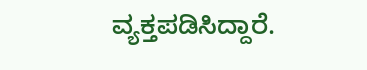ವ್ಯಕ್ತಪಡಿಸಿದ್ದಾರೆ.